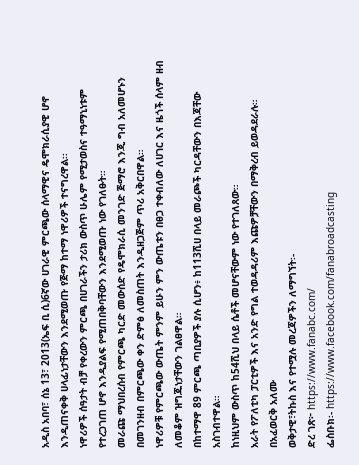አዲስ አበባ፣ ሰኔ 13፣ 2013(ኤፍ ቢ ሲ)6ኛው ሀገራዊ ምርጫው ሰላማዊና ዴሞክራሲያዊ ሆኖ እንዲጠናቀቅ ሀላፊነታቸውን እንደሚወጡ የጅማ ከተማ ነዋሪዎች ተናግረዋል፡፡
ነዋሪዎች ሰዓታት ብቻ የቀረውን ምርጫ በሀገራችን ታሪክ ውስጥ ሁሌም የሚታወስና ተዓማኒነቱም የተረጋገጠ ሆኖ እንዲያልፍ የሚጠበቅባቸውን እንደሚወጡ ነው የገለፁት።
መራጩ ማህበረሰብ የምርጫ ካርድ መውሰድ የዴሞክራሲ መንገድ ጅማሮ እንጂ ግብ አለመሆኑን በመገንዘብ በምርጫው ቀን ድምፅ ለመስጠት እንዲዘጋጅም ጥሪ አቅርበዋል።
ነዋሪዎቹ የምርጫው ውጤት ምንም ይሁን ምን ውጤቱን በፀጋ ተቀብለው ለሀገር እና ዜጎች ሰላም ዘብ ለመቆም ዝግጁነታቸውን ገልፀዋል።
በከተማዋ 89 ምርጫ ጣቢያዎች ያሉ ሲሆን፥ ከ113ሺሀ በላይ መራጮች ካርዳቸውን በእጃቸው አስገብተዋል።
ከነዚህም ውስጥ ከ54ሺህ በላይ ሴቶች መሆናቸውም ነው የተገለጸው።
አራት የፖለቲካ ፓርቲዎች እና አንድ የግል ተወዳዳሪም እጩዎቻቸውን በማቅረብ ይወዳደራሉ።
በአፈወርቅ አለሙ
ወቅታዊ፣ትኩስ እና የተሟሉ መረጃዎችን ለማግኘት፡-
ድረ ገጽ፦ https://www.fanabc.com/
ፌስቡክ፡- https://www.facebook.com/fanabroadcasting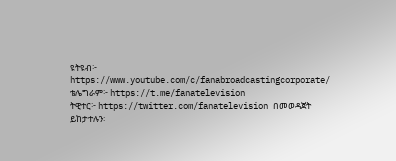ዩትዩብ፦ https://www.youtube.com/c/fanabroadcastingcorporate/
ቴሌግራም፦ https://t.me/fanatelevision
ትዊተር፦ https://twitter.com/fanatelevision በመወዳጀት ይከታተሉን፡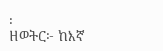፡
ዘወትር፦ ከእኛ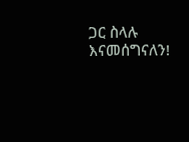ጋር ስላሉ እናመሰግናለን!